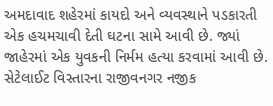અમદાવાદ શહેરમાં કાયદો અને વ્યવસ્થાને પડકારતી એક હચમચાવી દેતી ઘટના સામે આવી છે. જ્યાં જાહેરમાં એક યુવકની નિર્મમ હત્યા કરવામાં આવી છે. સેટેલાઈટ વિસ્તારના રાજીવનગર નજીક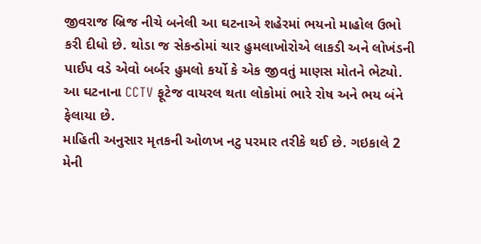જીવરાજ બ્રિજ નીચે બનેલી આ ઘટનાએ શહેરમાં ભયનો માહોલ ઉભો કરી દીધો છે. થોડા જ સેકન્ડોમાં ચાર હુમલાખોરોએ લાકડી અને લોખંડની પાઈપ વડે એવો બર્બર હુમલો કર્યો કે એક જીવતું માણસ મોતને ભેટ્યો. આ ઘટનાના CCTV ફૂટેજ વાયરલ થતા લોકોમાં ભારે રોષ અને ભય બંને ફેલાયા છે.
માહિતી અનુસાર મૃતકની ઓળખ નટુ પરમાર તરીકે થઈ છે. ગઇકાલે 2 મેની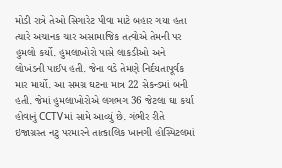મોડી રાત્રે તેઓ સિગારેટ પીવા માટે બહાર ગયા હતા ત્યારે અચાનક ચાર અસામાજિક તત્વોએ તેમની પર હુમલો કર્યો. હુમલાખોરો પાસે લાકડીઓ અને લોખંડની પાઈપ હતી. જેના વડે તેમણે નિર્દયતાપૂર્વક માર માર્યો. આ સમગ્ર ઘટના માત્ર 22 સેકન્ડમાં બની હતી. જેમાં હુમલાખોરોએ લગભગ 36 જેટલા ઘા કર્યા હોવાનું CCTVમાં સામે આવ્યું છે. ગંભીર રીતે ઇજાગ્રસ્ત નટુ પરમારને તાત્કાલિક ખાનગી હોસ્પિટલમાં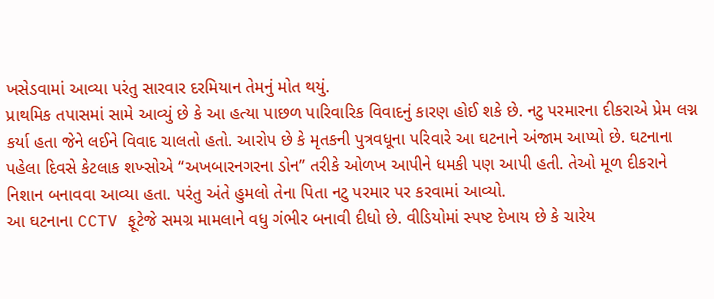ખસેડવામાં આવ્યા પરંતુ સારવાર દરમિયાન તેમનું મોત થયું.
પ્રાથમિક તપાસમાં સામે આવ્યું છે કે આ હત્યા પાછળ પારિવારિક વિવાદનું કારણ હોઈ શકે છે. નટુ પરમારના દીકરાએ પ્રેમ લગ્ન કર્યા હતા જેને લઈને વિવાદ ચાલતો હતો. આરોપ છે કે મૃતકની પુત્રવધૂના પરિવારે આ ઘટનાને અંજામ આપ્યો છે. ઘટનાના પહેલા દિવસે કેટલાક શખ્સોએ “અખબારનગરના ડોન” તરીકે ઓળખ આપીને ધમકી પણ આપી હતી. તેઓ મૂળ દીકરાને નિશાન બનાવવા આવ્યા હતા. પરંતુ અંતે હુમલો તેના પિતા નટુ પરમાર પર કરવામાં આવ્યો.
આ ઘટનાના CCTV ફૂટેજે સમગ્ર મામલાને વધુ ગંભીર બનાવી દીધો છે. વીડિયોમાં સ્પષ્ટ દેખાય છે કે ચારેય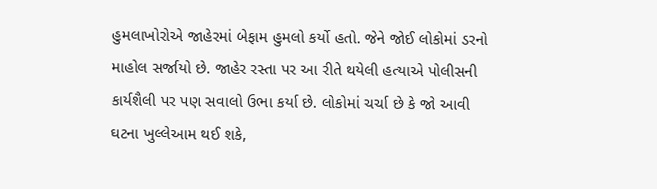હુમલાખોરોએ જાહેરમાં બેફામ હુમલો કર્યો હતો. જેને જોઈ લોકોમાં ડરનો માહોલ સર્જાયો છે. જાહેર રસ્તા પર આ રીતે થયેલી હત્યાએ પોલીસની કાર્યશૈલી પર પણ સવાલો ઉભા કર્યા છે. લોકોમાં ચર્ચા છે કે જો આવી ઘટના ખુલ્લેઆમ થઈ શકે,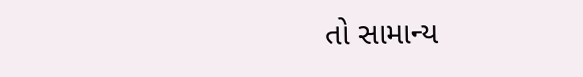તો સામાન્ય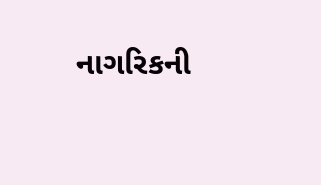નાગરિકની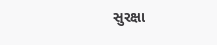સુરક્ષા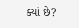ક્યાં છે?